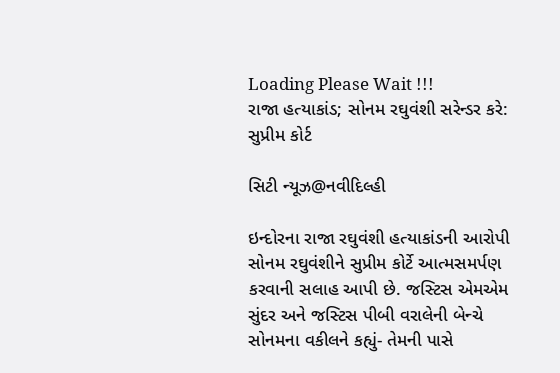Loading Please Wait !!!
રાજા હત્યાકાંડ; સોનમ રઘુવંશી સરેન્ડર કરે: સુપ્રીમ કોર્ટ

સિટી ન્યૂઝ@નવીદિલ્હી

ઇન્દોરના રાજા રઘુવંશી હત્યાકાંડની આરોપી સોનમ રઘુવંશીને સુપ્રીમ કોર્ટે આત્મસમર્પણ કરવાની સલાહ આપી છે. જસ્ટિસ એમએમ સુંદર અને જસ્ટિસ પીબી વરાલેની બેન્ચે સોનમના વકીલને કહ્યું- તેમની પાસે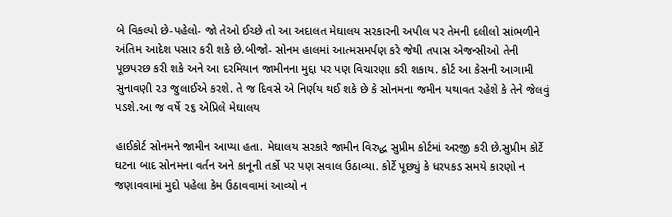બે વિકલ્પો છે-પહેલો- જો તેઓ ઈચ્છે તો આ અદાલત મેઘાલય સરકારની અપીલ પર તેમની દલીલો સાંભળીને અંતિમ આદેશ પસાર કરી શકે છે.બીજો- સોનમ હાલમાં આત્મસમર્પણ કરે જેથી તપાસ એજન્સીઓ તેની પૂછપરછ કરી શકે અને આ દરમિયાન જામીનના મુદ્દા પર પણ વિચારણા કરી શકાય. કોર્ટ આ કેસની આગામી સુનાવણી ૨૩ જુલાઈએ કરશે. તે જ દિવસે એ નિર્ણય થઈ શકે છે કે સોનમના જમીન યથાવત રહેશે કે તેને જેલવું પડશે.આ જ વર્ષે ૨૬ એપ્રિલે મેઘાલય

હાઈકોર્ટ સોનમને જામીન આપ્યા હતા. મેઘાલય સરકારે જામીન વિરુદ્ધ સુપ્રીમ કોર્ટમાં અરજી કરી છે.સુપ્રીમ કોર્ટે ઘટના બાદ સોનમના વર્તન અને કાનૂની તર્કો પર પણ સવાલ ઉઠાવ્યા. કોર્ટે પૂછ્યું કે ધરપકડ સમયે કારણો ન જણાવવામાં મુદો પહેલા કેમ ઉઠાવવામાં આવ્યો ન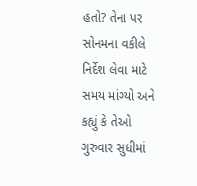હતો? તેના પર સોનમના વકીલે નિર્દેશ લેવા માટે સમય માંગ્યો અને કહ્યું કે તેઓ ગુરુવાર સુધીમાં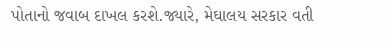પોતાનો જવાબ દાખલ કરશે.જ્યારે, મેઘાલય સરકાર વતી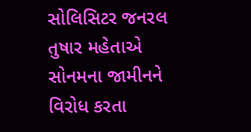સોલિસિટર જનરલ તુષાર મહેતાએ સોનમના જામીનને વિરોધ કરતા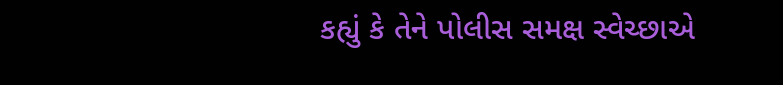કહ્યું કે તેને પોલીસ સમક્ષ સ્વેચ્છાએ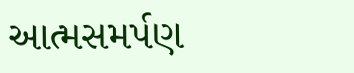આત્મસમર્પણ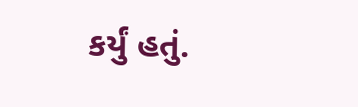કર્યું હતું.